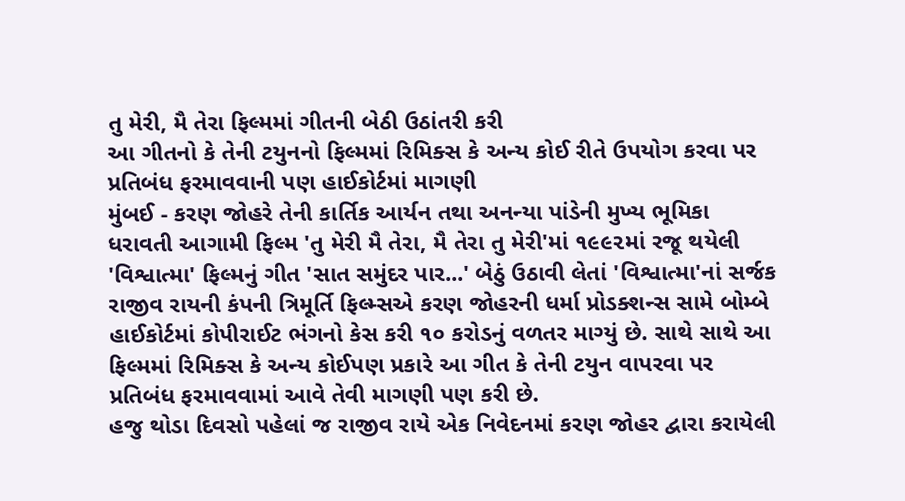તુ મેરી, મૈ તેરા ફિલ્મમાં ગીતની બેઠી ઉઠાંતરી કરી
આ ગીતનો કે તેની ટયુનનો ફિલ્મમાં રિમિક્સ કે અન્ય કોઈ રીતે ઉપયોગ કરવા પર પ્રતિબંધ ફરમાવવાની પણ હાઈકોર્ટમાં માગણી
મુંબઈ - કરણ જોહરે તેની કાર્તિક આર્યન તથા અનન્યા પાંડેની મુખ્ય ભૂમિકા ધરાવતી આગામી ફિલ્મ 'તુ મેરી મૈ તેરા, મૈ તેરા તુ મેરી'માં ૧૯૯૨માં રજૂ થયેલી 'વિશ્વાત્મા' ફિલ્મનું ગીત 'સાત સમુંદર પાર...' બેઠું ઉઠાવી લેતાં 'વિશ્વાત્મા'નાં સર્જક રાજીવ રાયની કંપની ત્રિમૂર્તિ ફિલ્મ્સએ કરણ જોહરની ધર્મા પ્રોડક્શન્સ સામે બોમ્બે હાઈકોર્ટમાં કોપીરાઈટ ભંગનો કેસ કરી ૧૦ કરોડનું વળતર માગ્યું છે. સાથે સાથે આ ફિલ્મમાં રિમિક્સ કે અન્ય કોઈપણ પ્રકારે આ ગીત કે તેની ટયુન વાપરવા પર પ્રતિબંધ ફરમાવવામાં આવે તેવી માગણી પણ કરી છે.
હજુ થોડા દિવસો પહેલાં જ રાજીવ રાયે એક નિવેદનમાં કરણ જોહર દ્વારા કરાયેલી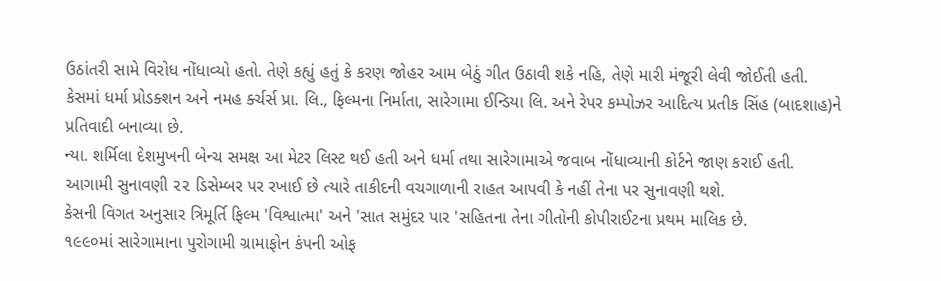ઉઠાંતરી સામે વિરોધ નોંધાવ્યો હતો. તેણે કહ્યું હતું કે કરણ જોહર આમ બેઠું ગીત ઉઠાવી શકે નહિ, તેણે મારી મંજૂરી લેવી જોઈતી હતી.
કેસમાં ધર્મા પ્રોડક્શન અને નમહ ર્ક્ચર્સ પ્રા. લિ., ફિલ્મના નિર્માતા, સારેગામા ઈન્ડિયા લિ. અને રેપર કમ્પોઝર આદિત્ય પ્રતીક સિંહ (બાદશાહ)ને પ્રતિવાદી બનાવ્યા છે.
ન્યા. શર્મિલા દેશમુખની બેન્ચ સમક્ષ આ મેટર લિસ્ટ થઈ હતી અને ધર્મા તથા સારેગામાએ જવાબ નોંધાવ્યાની કોર્ટને જાણ કરાઈ હતી. આગામી સુનાવણી ૨૨ ડિસેમ્બર પર રખાઈ છે ત્યારે તાકીદની વચગાળાની રાહત આપવી કે નહીં તેના પર સુનાવણી થશે.
કેસની વિગત અનુસાર ત્રિમૂર્તિ ફિલ્મ 'વિશ્વાત્મા' અને 'સાત સમુંદર પાર 'સહિતના તેના ગીતોની કોપીરાઈટના પ્રથમ માલિક છે.
૧૯૯૦માં સારેગામાના પુરોગામી ગ્રામાફોન કંપની ઓફ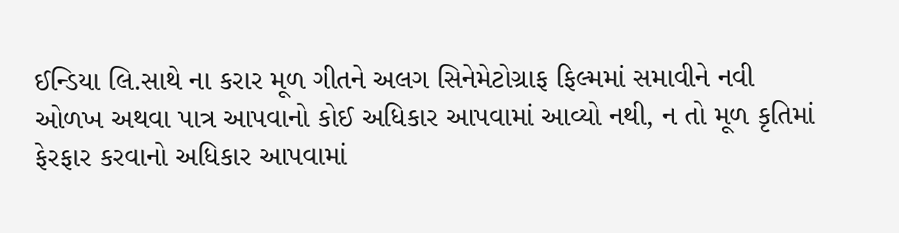ઈન્ડિયા લિ.સાથે ના કરાર મૂળ ગીતને અલગ સિનેમેટોગ્રાફ ફિલ્મમાં સમાવીને નવી ઓળખ અથવા પાત્ર આપવાનો કોઈ અધિકાર આપવામાં આવ્યો નથી, ન તો મૂળ કૃતિમાં ફેરફાર કરવાનો અધિકાર આપવામાં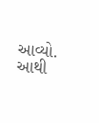આવ્યો. આથી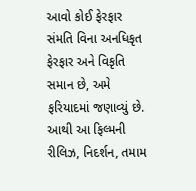આવો કોઈ ફેરફાર સંમતિ વિના અનધિકૃત ફેરફાર અને વિકૃતિ સમાન છે, અમે ફરિયાદમાં જણાવ્યું છે. આથી આ ફિલ્મની રીલિઝ, નિદર્શન, તમામ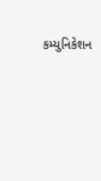કમ્યુનિકેશન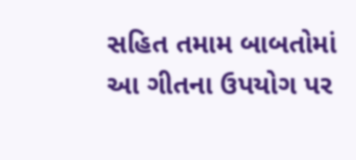સહિત તમામ બાબતોમાં આ ગીતના ઉપયોગ પર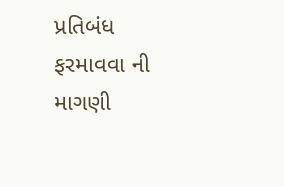પ્રતિબંધ ફરમાવવા ની માગણી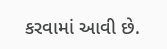કરવામાં આવી છે.